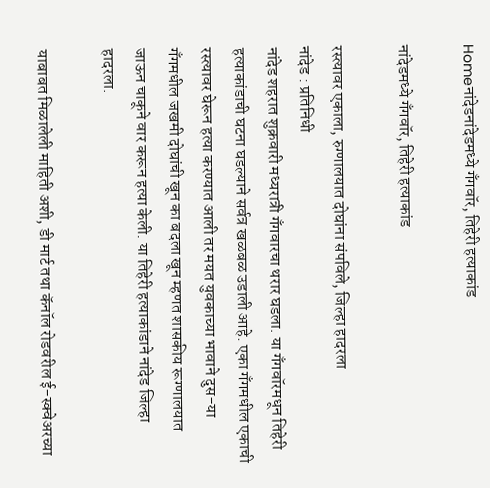Homeनांदेडनांदेडमध्ये गँगवॉर, तिहेरी हत्याकांड

नांदेडमध्ये गँगवॉर, तिहेरी हत्याकांड

रस्त्यावर एकाला, रुग्णालयात दोघांना संपविले, जिल्हा हादरला
नांदेड : प्रतिनिधी
नांदेड शहरात शुक्रवारी मध्यरात्री गँगवारचा थरार घडला. या गँगवॉरमधून तिहेरी हत्याकांडाची घटना घडल्याने सर्वत्र खळबळ उडाली आहे. एका गँगमधील एकाची रस्त्यावर घेरून हत्या करण्यात आली तर मयत युवकाच्या भावाने दुस-या गँगमधील जखमी दोघांची खून का बदला खून म्हणत शासकीय रूग्णालयात जाऊन चाकूने वार करून हत्या केली. या तिहेरी हत्याकांडाने नांदेड जिल्हा हादरला.

याबाबत मिळालेली माहिती अशी, डी मार्ट तथा कॅनॉल रोडवरील ई-स्क्वेअरच्या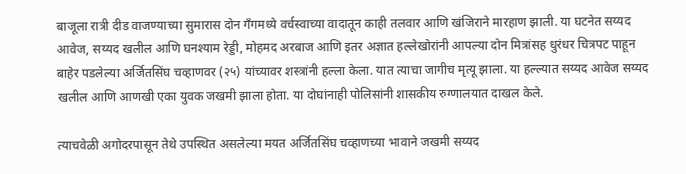बाजूला रात्री दीड वाजण्याच्या सुमारास दोन गँगमध्ये वर्चस्वाच्या वादातून काही तलवार आणि खंजिराने मारहाण झाली. या घटनेत सय्यद आवेज, सय्यद खलील आणि घनश्याम रेड्डी, मोहमद अरबाज आणि इतर अज्ञात हल्लेखोरांनी आपल्या दोन मित्रांसह धुरंधर चित्रपट पाहून बाहेर पडलेल्या अर्जितसिंघ चव्हाणवर (२५) यांच्यावर शस्त्रांनी हल्ला केला. यात त्याचा जागीच मृत्यू झाला. या हल्ल्यात सय्यद आवेज सय्यद खलील आणि आणखी एका युवक जखमी झाला होता. या दोघांनाही पोलिसांनी शासकीय रुग्णालयात दाखल केले.

त्याचवेळी अगोदरपासून तेथे उपस्थित असलेल्या मयत अर्जितसिंघ चव्हाणच्या भावाने जखमी सय्यद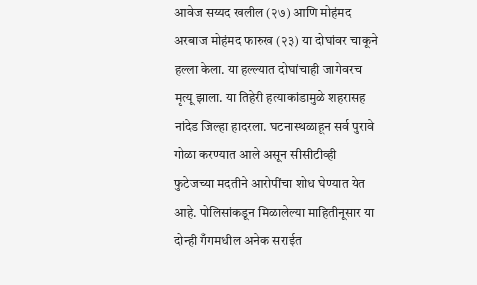आवेज सय्यद खलील (२७) आणि मोहंमद अरबाज मोहंमद फारुख (२३) या दोघांवर चाकूने हल्ला केला. या हल्ल्यात दोघांचाही जागेवरच मृत्यू झाला. या तिहेरी हत्याकांडामुळे शहरासह नांदेड जिल्हा हादरला. घटनास्थळाहून सर्व पुरावे गोळा करण्यात आले असून सीसीटीव्ही फुटेजच्या मदतीने आरोपींचा शोध घेण्यात येत आहे. पोलिसांकडून मिळालेल्या माहितीनूसार या दोन्ही गँगमधील अनेक सराईत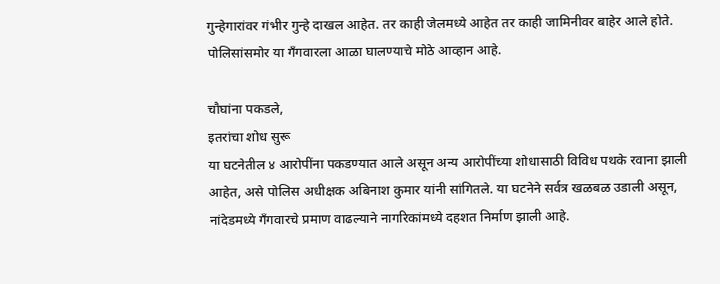गुन्हेगारांवर गंभीर गुन्हे दाखल आहेत. तर काही जेलमध्ये आहेत तर काही जामिनीवर बाहेर आले होते. पोलिसांसमोर या गँगवारला आळा घालण्याचे मोठे आव्हान आहे.

चौघांना पकडले,
इतरांचा शोध सुरू
या घटनेतील ४ आरोपींना पकडण्यात आले असून अन्य आरोपींच्या शोधासाठी विविध पथके रवाना झाली आहेत, असे पोलिस अधीक्षक अबिनाश कुमार यांनी सांगितले. या घटनेने सर्वत्र खळबळ उडाली असून, नांदेडमध्ये गँगवारचे प्रमाण वाढल्याने नागरिकांमध्ये दहशत निर्माण झाली आहे.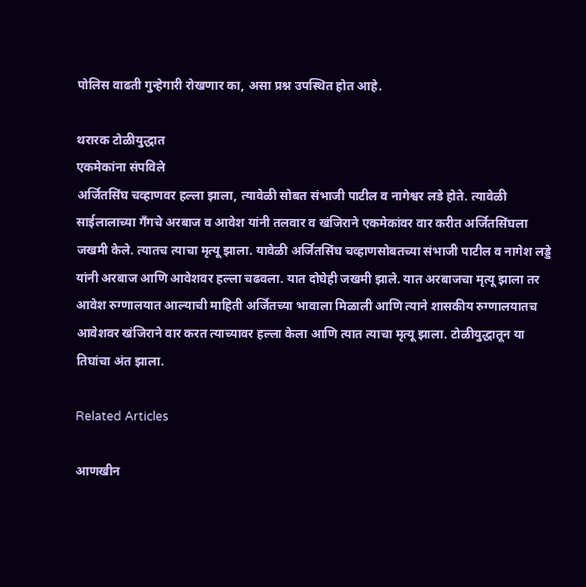पोलिस वाढती गुन्हेगारी रोखणार का, असा प्रश्न उपस्थित होत आहे.

थरारक टोळीयुद्धात
एकमेकांना संपविले
अर्जितसिंघ चव्हाणवर हल्ला झाला, त्यावेळी सोबत संभाजी पाटील व नागेश्वर लडे होते. त्यावेळी साईलालाच्या गँगचे अरबाज व आवेश यांनी तलवार व खंजिराने एकमेकांवर वार करीत अर्जितसिंघला जखमी केले. त्यातच त्याचा मृत्यू झाला. यावेळी अर्जितसिंघ चव्हाणसोबतच्या संभाजी पाटील व नागेश लड्डे यांनी अरबाज आणि आवेशवर हल्ला चढवला. यात दोघेही जखमी झाले. यात अरबाजचा मृत्यू झाला तर आवेश रुग्णालयात आल्याची माहिती अर्जितच्या भावाला मिळाली आणि त्याने शासकीय रुग्णालयातच आवेशवर खंजिराने वार करत त्याच्यावर हल्ला केला आणि त्यात त्याचा मृत्यू झाला. टोळीयुद्धातून या तिघांचा अंत झाला.

Related Articles

आणखीन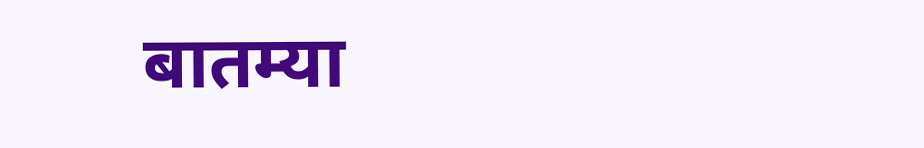बातम्या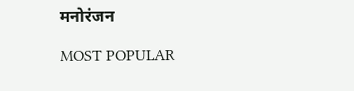मनोरंजन

MOST POPULAR